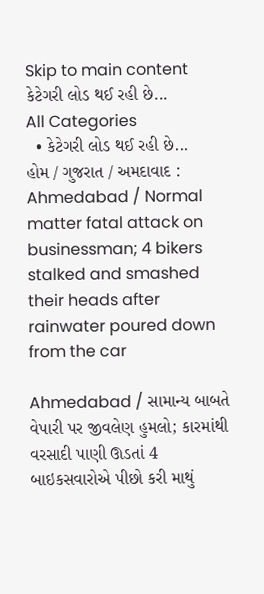Skip to main content
કેટેગરી લોડ થઈ રહી છે...
All Categories
  • કેટેગરી લોડ થઈ રહી છે...
હોમ / ગુજરાત / અમદાવાદ : Ahmedabad / Normal matter fatal attack on businessman; 4 bikers stalked and smashed their heads after rainwater poured down from the car

Ahmedabad / સામાન્ય બાબતે વેપારી પર જીવલેણ હુમલો; કારમાંથી વરસાદી પાણી ઊડતાં 4 બાઇકસવારોએ પીછો કરી માથું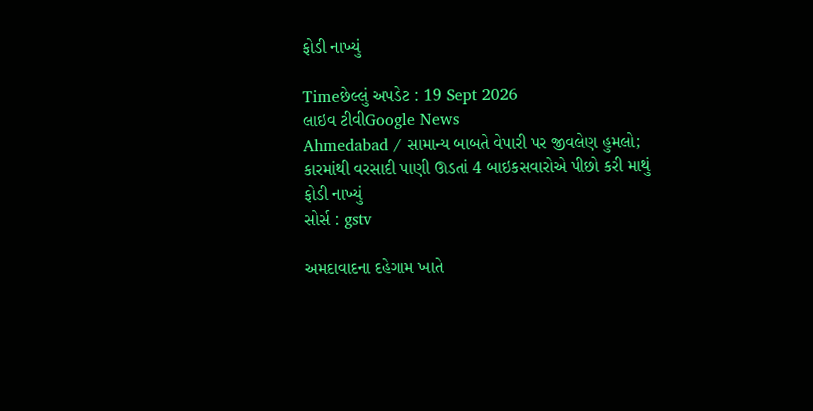ફોડી નાખ્યું

Timeછેલ્લું અપડેટ : 19 Sept 2026
લાઇવ ટીવીGoogle News
Ahmedabad / સામાન્ય બાબતે વેપારી પર જીવલેણ હુમલો; કારમાંથી વરસાદી પાણી ઊડતાં 4 બાઇકસવારોએ પીછો કરી માથું ફોડી નાખ્યું
સોર્સ : gstv

અમદાવાદના દહેગામ ખાતે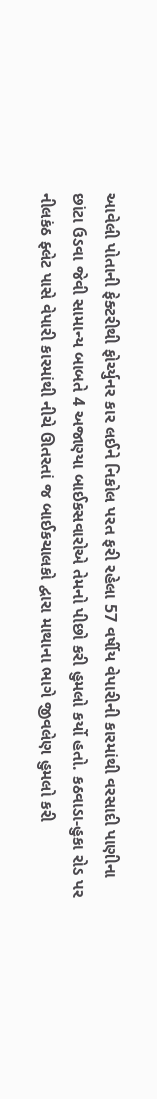આવેલી પોતાની ફેક્ટરીથી ફોર્ચ્યુનર કાર લઈને નિકોલ પરત ફરી રહેલા 57 વર્ષીય વેપારીની કારમાંથી વરસાદી પાણીના છાંટા ઉડવા જેવી સામાન્ય બાબતે 4 અજાણ્યા બાઈકસવારોએ તેમનો પીછો કરી હુમલો કર્યો હતો. કઠવાડા-હુકા રોડ પર નીલકંઠ ફ્લેટ પાસે વેપારી કારમાંથી નીચે ઊતરતાં જ બાઈકચાલકો દ્વારા માથાના ભાગે જીવલેણ હુમલો કરી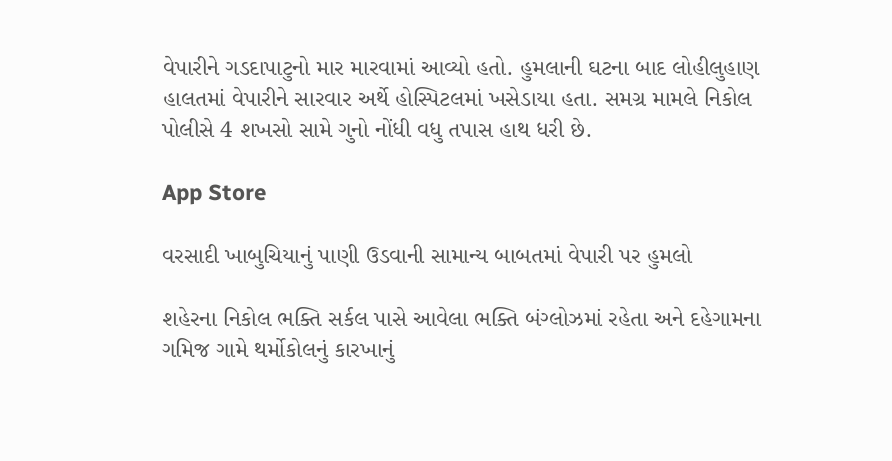વેપારીને ગડદાપાટુનો માર મારવામાં આવ્યો હતો. હુમલાની ઘટના બાદ લોહીલુહાણ હાલતમાં વેપારીને સારવાર અર્થે હોસ્પિટલમાં ખસેડાયા હતા. સમગ્ર મામલે નિકોલ પોલીસે 4 શખસો સામે ગુનો નોંધી વધુ તપાસ હાથ ધરી છે.

App Store

વરસાદી ખાબુચિયાનું પાણી ઉડવાની સામાન્ય બાબતમાં વેપારી પર હુમલો

શહેરના નિકોલ ભક્તિ સર્કલ પાસે આવેલા ભક્તિ બંગ્લોઝમાં રહેતા અને દહેગામના ગમિજ ગામે થર્મોકોલનું કારખાનું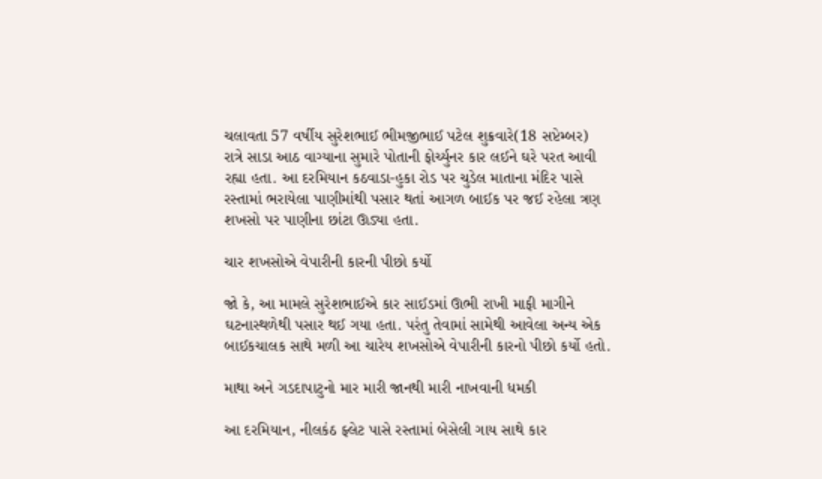ચલાવતા 57 વર્ષીય સુરેશભાઈ ભીમજીભાઈ પટેલ શુક્રવારે(18 સપ્ટેમ્બર) રાત્રે સાડા આઠ વાગ્યાના સુમારે પોતાની ફોર્ચ્યુનર કાર લઈને ઘરે પરત આવી રહ્યા હતા. આ દરમિયાન કઠવાડા-હુકા રોડ પર ચુડેલ માતાના મંદિર પાસે રસ્તામાં ભરાયેલા પાણીમાંથી પસાર થતાં આગળ બાઈક પર જઈ રહેલા ત્રણ શખસો પર પાણીના છાંટા ઊડ્યા હતા.

ચાર શખસોએ વેપારીની કારની પીછો કર્યો

જો કે, આ મામલે સુરેશભાઈએ કાર સાઈડમાં ઊભી રાખી માફી માગીને ઘટનાસ્થળેથી પસાર થઈ ગયા હતા. પરંતુ તેવામાં સામેથી આવેલા અન્ય એક બાઈકચાલક સાથે મળી આ ચારેય શખસોએ વેપારીની કારનો પીછો કર્યો હતો.

માથા અને ગડદાપાટુનો માર મારી જાનથી મારી નાખવાની ધમકી

આ દરમિયાન, નીલકંઠ ફ્લેટ પાસે રસ્તામાં બેસેલી ગાય સાથે કાર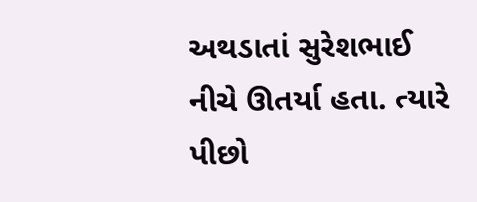અથડાતાં સુરેશભાઈ નીચે ઊતર્યા હતા. ત્યારે પીછો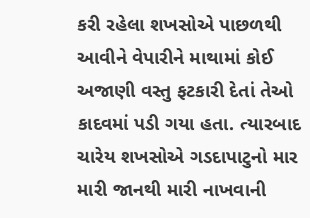કરી રહેલા શખસોએ પાછળથી આવીને વેપારીને માથામાં કોઈ અજાણી વસ્તુ ફટકારી દેતાં તેઓ કાદવમાં પડી ગયા હતા. ત્યારબાદ ચારેય શખસોએ ગડદાપાટુનો માર મારી જાનથી મારી નાખવાની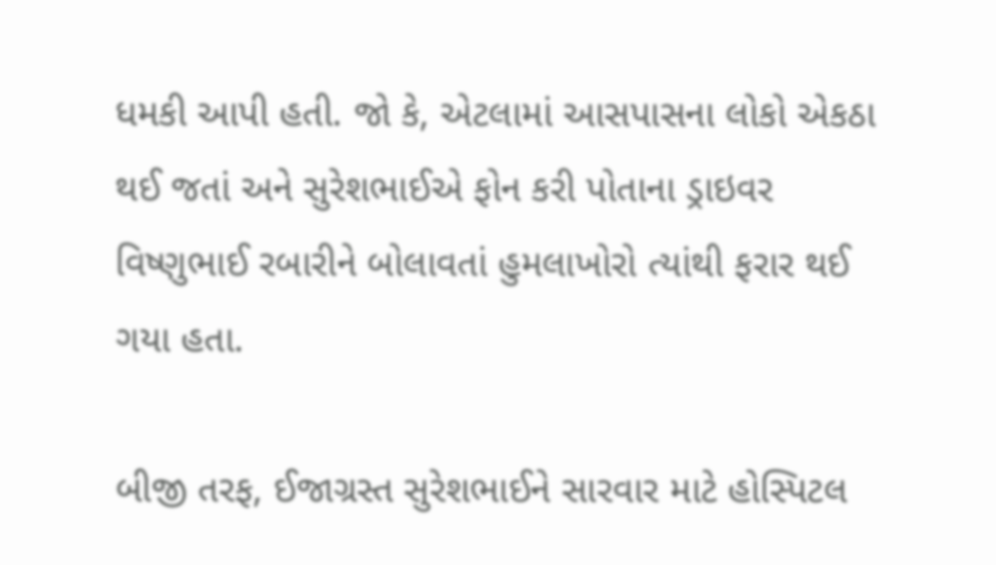ધમકી આપી હતી. જો કે, એટલામાં આસપાસના લોકો એકઠા થઈ જતાં અને સુરેશભાઈએ ફોન કરી પોતાના ડ્રાઇવર વિષ્ણુભાઈ રબારીને બોલાવતાં હુમલાખોરો ત્યાંથી ફરાર થઈ ગયા હતા.

બીજી તરફ, ઈજાગ્રસ્ત સુરેશભાઈને સારવાર માટે હોસ્પિટલ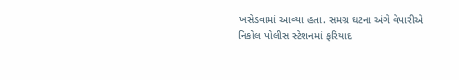ખસેડવામાં આવ્યા હતા. સમગ્ર ઘટના અંગે વેપારીએ નિકોલ પોલીસ સ્ટેશનમાં ફરિયાદ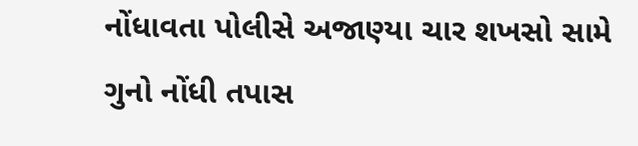નોંધાવતા પોલીસે અજાણ્યા ચાર શખસો સામે ગુનો નોંધી તપાસ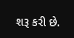શરૂ કરી છે.